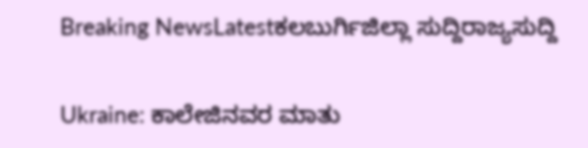Breaking NewsLatestಕಲಬುರ್ಗಿಜಿಲ್ಲಾ ಸುದ್ದಿರಾಜ್ಯಸುದ್ದಿ

Ukraine: ಕಾಲೇಜಿನವರ ಮಾತು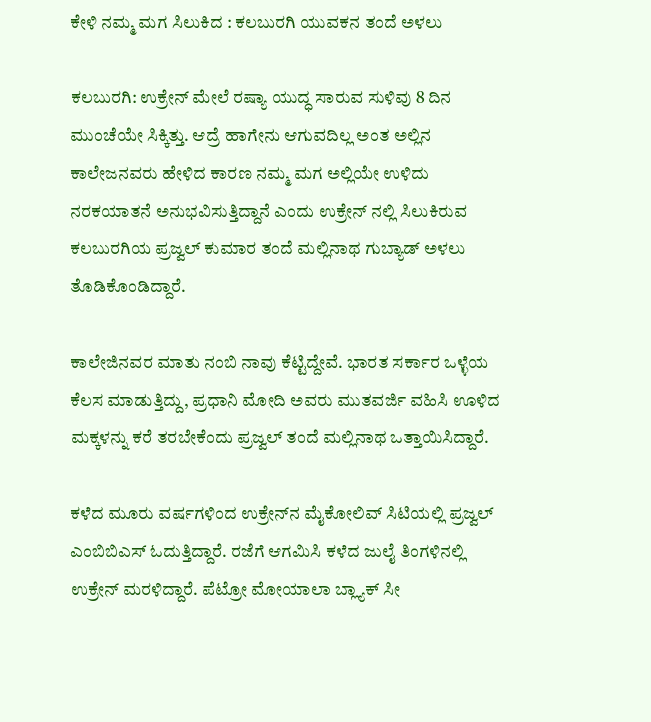ಕೇಳಿ ನಮ್ಮ ಮಗ ಸಿಲುಕಿದ : ಕಲಬುರಗಿ ಯುವಕನ ತಂದೆ ಅಳಲು

ಕಲಬುರಗಿ: ಉಕ್ರೇನ್ ಮೇಲೆ ರಷ್ಯಾ ಯುದ್ಧ ಸಾರುವ ಸುಳಿವು 8 ದಿನ ಮುಂಚೆಯೇ ಸಿಕ್ಕಿತ್ತು. ಆದ್ರೆ ಹಾಗೇನು ಆಗುವದಿಲ್ಲ ಅಂತ ಅಲ್ಲಿನ ಕಾಲೇಜನವರು ಹೇಳಿದ ಕಾರಣ ನಮ್ಮ ಮಗ ಅಲ್ಲಿಯೇ ಉಳಿದು ನರಕಯಾತನೆ ಅನುಭವಿಸುತ್ತಿದ್ದಾನೆ ಎಂದು ಉಕ್ರೇನ್‌ ನಲ್ಲಿ ಸಿಲುಕಿರುವ ಕಲಬುರಗಿಯ ಪ್ರಜ್ವಲ್ ಕುಮಾರ ತಂದೆ ಮಲ್ಲಿನಾಥ ಗುಬ್ಯಾಡ್ ಅಳಲು ತೊಡಿಕೊಂಡಿದ್ದಾರೆ.

ಕಾಲೇಜಿನವರ ಮಾತು ನಂಬಿ ನಾವು ಕೆಟ್ಟಿದ್ದೇವೆ. ಭಾರತ ಸರ್ಕಾರ ಒಳ್ಳೆಯ ಕೆಲಸ ಮಾಡುತ್ತಿದ್ದು, ಪ್ರಧಾನಿ ಮೋದಿ ಅವರು ಮುತವರ್ಜಿ ವಹಿಸಿ ಊಳಿದ ಮಕ್ಕಳನ್ನು ಕರೆ ತರಬೇಕೆಂದು ಪ್ರಜ್ವಲ್ ತಂದೆ ಮಲ್ಲಿನಾಥ ಒತ್ತಾಯಿಸಿದ್ದಾರೆ.

ಕಳೆದ ಮೂರು ವರ್ಷಗಳಿಂದ ಉಕ್ರೇನ್‌ನ ಮೈಕೋಲಿವ್ ಸಿಟಿಯಲ್ಲಿ ಪ್ರಜ್ವಲ್ ಎಂಬಿಬಿಎಸ್ ಓದುತ್ತಿದ್ದಾರೆ. ರಜೆಗೆ ಆಗಮಿಸಿ ಕಳೆದ ಜುಲೈ ತಿಂಗಳಿನಲ್ಲಿ ಉಕ್ರೇನ್ ಮರಳಿದ್ದಾರೆ‌. ಪೆಟ್ರೋ ಮೋಯಾಲಾ ಬ್ಲ್ಯಾಕ್ ಸೀ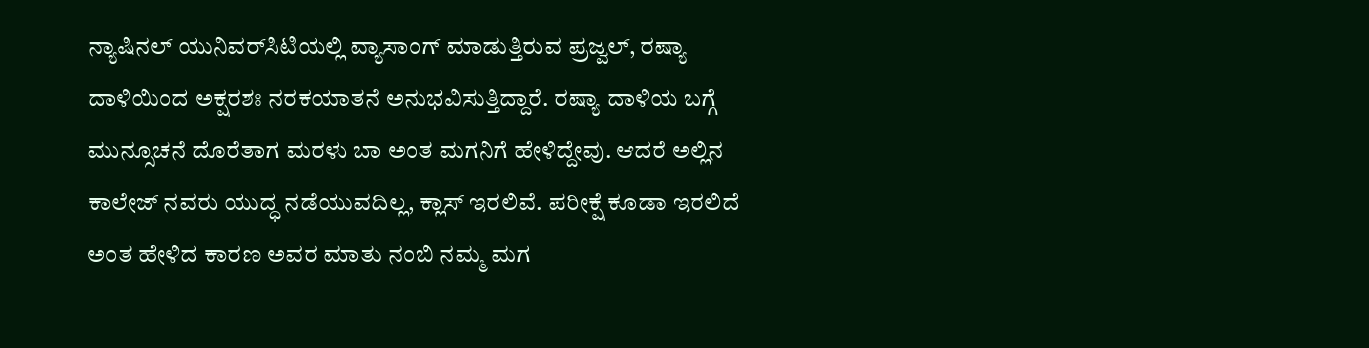ನ್ಯಾಷಿನಲ್ ಯುನಿವರ್‌ಸಿಟಿಯಲ್ಲಿ ವ್ಯಾಸಾಂಗ್ ಮಾಡುತ್ತಿರುವ ಪ್ರಜ್ವಲ್, ರಷ್ಯಾ ದಾಳಿಯಿಂದ ಅಕ್ಷರಶಃ ನರಕಯಾತನೆ ಅನುಭವಿಸುತ್ತಿದ್ದಾರೆ. ರಷ್ಯಾ ದಾಳಿಯ ಬಗ್ಗೆ ಮುನ್ಸೂಚನೆ ದೊರೆತಾಗ ಮರಳು ಬಾ ಅಂತ ಮಗನಿಗೆ ಹೇಳಿದ್ದೇವು. ಆದರೆ ಅಲ್ಲಿನ ಕಾಲೇಜ್ ನವರು ಯುದ್ಧ ನಡೆಯುವದಿಲ್ಲ, ಕ್ಲಾಸ್ ಇರಲಿವೆ. ಪರೀಕ್ಷೆ ಕೂಡಾ ಇರಲಿದೆ ಅಂತ ಹೇಳಿದ ಕಾರಣ ಅವರ ಮಾತು ನಂಬಿ ನಮ್ಮ ಮಗ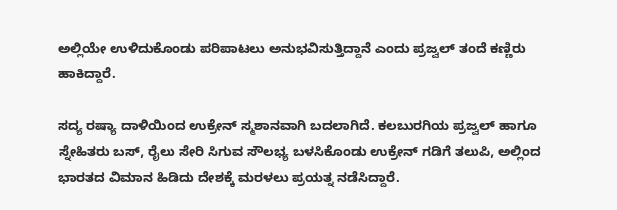ಅಲ್ಲಿಯೇ ಉಳಿದುಕೊಂಡು ಪರಿಪಾಟಲು ಅನುಭವಿಸುತ್ತಿದ್ದಾನೆ ಎಂದು ಪ್ರಜ್ವಲ್ ತಂದೆ ಕಣ್ಣಿರು ಹಾಕಿದ್ದಾರೆ.

ಸದ್ಯ ರಷ್ಯಾ ದಾಳಿಯಿಂದ ಉಕ್ರೇನ್ ಸ್ಮಶಾನವಾಗಿ ಬದಲಾಗಿದೆ. ಕಲಬುರಗಿಯ ಪ್ರಜ್ವಲ್ ಹಾಗೂ ಸ್ನೇಹಿತರು ಬಸ್, ರೈಲು ಸೇರಿ ಸಿಗುವ ಸೌಲಭ್ಯ ಬಳಸಿಕೊಂಡು ಉಕ್ರೇನ್ ಗಡಿಗೆ ತಲುಪಿ, ಅಲ್ಲಿಂದ ಭಾರತದ ವಿಮಾನ ಹಿಡಿದು ದೇಶಕ್ಕೆ ಮರಳಲು ಪ್ರಯತ್ನ ನಡೆಸಿದ್ದಾರೆ.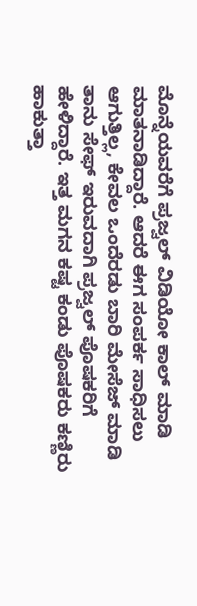ಮೊನ್ನೆಯವರೆಗೆ ಪ್ರಜ್ವಲ್ ವಿಡಿಯೋ ಕಾಲ್ ಮಾಡಿ ಮಾತನಾಡಿದ್ದಾರೆ. ಆದರೆ ಈಗ ಸಂಪರ್ಕ ಸಾಧಿಸಲು ಆಗುತ್ತಿಲ್ಲ, ಕೇವಲ ಒಂದೆರಡು ಬಾರಿ ಮೇಸೆಜ್ ಮಾಡಿ ತಾನು ಸೇಫ್ ಇರುವದಾಗಿ ಪ್ರಜ್ವಲ್ ಪೊಷಕರಿಗೆ ಹೇಳಿದ್ದಾರೆ. ಇತ್ತ ಮಗನ ಕಷ್ಟ ಕಂಡು ಪೊಷಕರು ಕಣ್ಣಿರು ಹಾಕುತ್ತಾ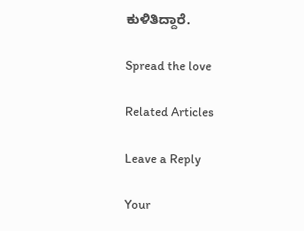ಕುಳಿತಿದ್ದಾರೆ.

Spread the love

Related Articles

Leave a Reply

Your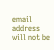email address will not be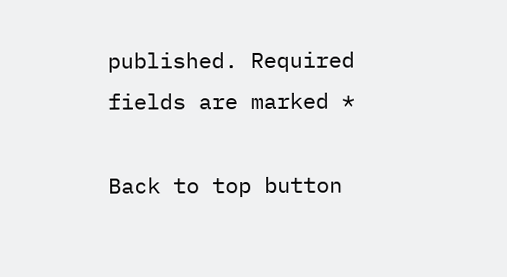published. Required fields are marked *

Back to top button